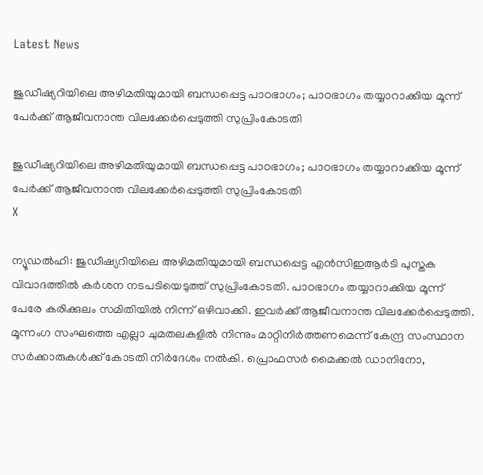Latest News

ജുഡീഷ്യറിയിലെ അഴിമതിയുമായി ബന്ധപ്പെട്ട പാഠഭാഗം; പാഠഭാഗം തയ്യാറാക്കിയ മൂന്ന് പേര്‍ക്ക് ആജീവനാന്ത വിലക്കേര്‍പ്പെടുത്തി സുപ്രിംകോടതി

ജുഡീഷ്യറിയിലെ അഴിമതിയുമായി ബന്ധപ്പെട്ട പാഠഭാഗം; പാഠഭാഗം തയ്യാറാക്കിയ മൂന്ന് പേര്‍ക്ക് ആജീവനാന്ത വിലക്കേര്‍പ്പെടുത്തി സുപ്രിംകോടതി
X

ന്യൂഡല്‍ഹി: ജുഡീഷ്യറിയിലെ അഴിമതിയുമായി ബന്ധപ്പെട്ട എന്‍സിഇആര്‍ടി പുസ്തക വിവാദത്തില്‍ കര്‍ശന നടപടിയെടുത്ത് സുപ്രിംകോടതി. പാഠഭാഗം തയ്യാറാക്കിയ മൂന്ന് പേരേ കരിക്കുലം സമിതിയില്‍ നിന്ന് ഒഴിവാക്കി. ഇവര്‍ക്ക് ആജീവനാന്ത വിലക്കേര്‍പ്പെടുത്തി. മൂന്നംഗ സംഘത്തെ എല്ലാ ചുമതലകളില്‍ നിന്നും മാറ്റിനിര്‍ത്തണമെന്ന് കേന്ദ്ര സംസ്ഥാന സര്‍ക്കാരുകള്‍ക്ക് കോടതി നിര്‍ദേശം നല്‍കി. പ്രൊഫസര്‍ മൈക്കല്‍ ഡാനിനോ,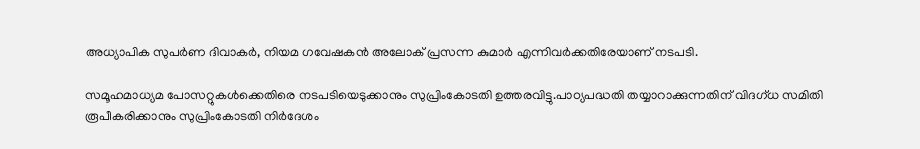അധ്യാപിക സുപര്‍ണ ദിവാകര്‍, നിയമ ഗവേഷകന്‍ അലോക് പ്രസന്ന കുമാര്‍ എന്നിവര്‍ക്കതിരേയാണ് നടപടി.

സമൂഹമാധ്യമ പോസറ്റുകള്‍ക്കെതിരെ നടപടിയെടുക്കാനും സുപ്രിംകോടതി ഉത്തരവിട്ടു.പാഠ്യപദ്ധതി തയ്യാറാക്കുന്നതിന് വിദഗ്ധ സമിതി രൂപീകരിക്കാനും സുപ്രിംകോടതി നിര്‍ദേശം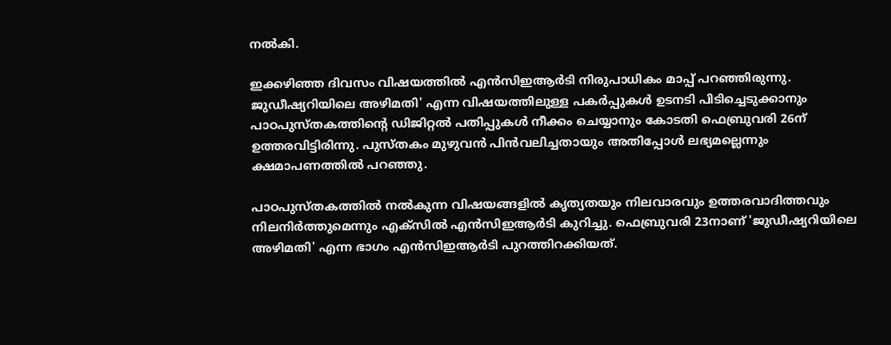നല്‍കി.

ഇക്കഴിഞ്ഞ ദിവസം വിഷയത്തില്‍ എന്‍സിഇആര്‍ടി നിരുപാധികം മാപ്പ് പറഞ്ഞിരുന്നു. ജുഡീഷ്യറിയിലെ അഴിമതി' എന്ന വിഷയത്തിലുള്ള പകര്‍പ്പുകള്‍ ഉടനടി പിടിച്ചെടുക്കാനും പാഠപുസ്തകത്തിന്റെ ഡിജിറ്റല്‍ പതിപ്പുകള്‍ നീക്കം ചെയ്യാനും കോടതി ഫെബ്രുവരി 26ന് ഉത്തരവിട്ടിരിന്നു. പുസ്തകം മുഴുവന്‍ പിന്‍വലിച്ചതായും അതിപ്പോള്‍ ലഭ്യമല്ലെന്നും ക്ഷമാപണത്തില്‍ പറഞ്ഞു.

പാഠപുസ്തകത്തില്‍ നല്‍കുന്ന വിഷയങ്ങളില്‍ കൃത്യതയും നിലവാരവും ഉത്തരവാദിത്തവും നിലനിര്‍ത്തുമെന്നും എക്സില്‍ എന്‍സിഇആര്‍ടി കുറിച്ചു. ഫെബ്രുവരി 23നാണ് 'ജുഡീഷ്യറിയിലെ അഴിമതി' എന്ന ഭാഗം എന്‍സിഇആര്‍ടി പുറത്തിറക്കിയത്.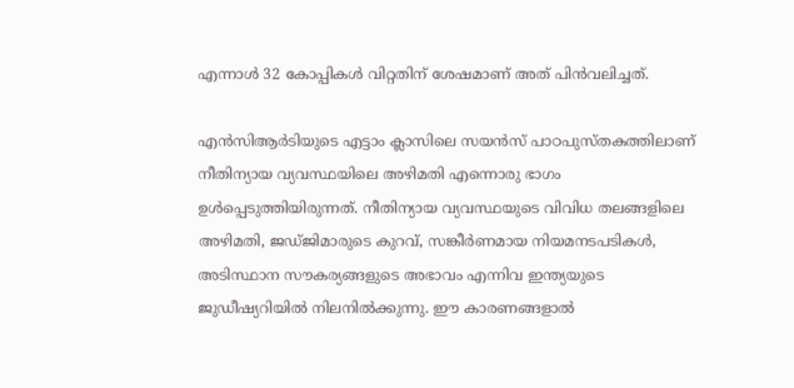എന്നാള്‍ 32 കോപ്പികള്‍ വിറ്റതിന് ശേഷമാണ് അത് പിന്‍വലിച്ചത്.

എന്‍സിആര്‍ടിയുടെ എട്ടാം ക്ലാസിലെ സയന്‍സ് പാഠപുസ്തകത്തിലാണ് നീതിന്യായ വ്യവസ്ഥയിലെ അഴിമതി എന്നൊരു ഭാഗം ഉള്‍പ്പെടുത്തിയിരുന്നത്. നീതിന്യായ വ്യവസ്ഥയുടെ വിവിധ തലങ്ങളിലെ അഴിമതി, ജഡ്ജിമാരുടെ കുറവ്, സങ്കീര്‍ണമായ നിയമനടപടികള്‍, അടിസ്ഥാന സൗകര്യങ്ങളുടെ അഭാവം എന്നിവ ഇന്ത്യയുടെ ജുഡീഷ്യറിയില്‍ നിലനില്‍ക്കുന്നു. ഈ കാരണങ്ങളാല്‍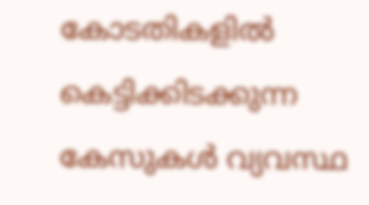കോടതികളില്‍ കെട്ടിക്കിടക്കുന്ന കേസുകള്‍ വ്യവസ്ഥ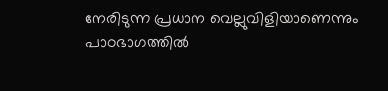നേരിടുന്ന പ്രധാന വെല്ലുവിളിയാണെന്നും പാഠഭാഗത്തില്‍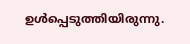ഉള്‍പ്പെടുത്തിയിരുന്നു.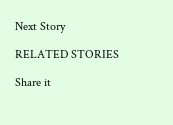Next Story

RELATED STORIES

Share it